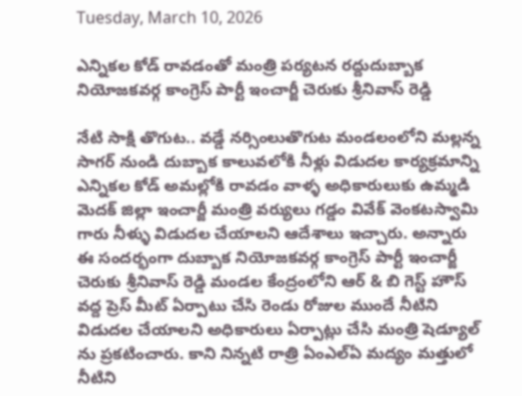Tuesday, March 10, 2026

ఎన్నికల కోడ్ రావడంతో మంత్రి పర్యటన రద్దుదుబ్బాక నియోజకవర్గ కాంగ్రెస్ పార్టీ ఇంచార్జీ చెరుకు శ్రీనివాస్ రెడ్డి

నేటి సాక్షి తొగుట.. వడ్డే నర్సింలుతొగుట మండలంలోని మల్లన్న సాగర్ నుండి దుబ్బాక కాలువలోకి నీళ్లు విడుదల కార్యక్రమాన్ని ఎన్నికల కోడ్ అమల్లోకి రావడం వాళ్ళ అధికారులుకు ఉమ్మడి మెదక్ జిల్లా ఇంచార్జీ మంత్రి వర్యులు గడ్డం వివేక్ వెంకటస్వామి గారు నీళ్ళు విడుదల చేయాలని ఆదేశాలు ఇచ్చారు. అన్నారు ఈ సందర్భంగా దుబ్బాక నియోజకవర్గ కాంగ్రెస్ పార్టీ ఇంచార్జీ చెరుకు శ్రీనివాస్ రెడ్డి మండల కేంద్రంలోని ఆర్ & బి గెస్ట్ హౌస్ వద్ద ప్రెస్ మీట్ ఏర్పాటు చేసి రెండు రోజుల ముందే నీటిని విడుదల చేయాలని అధికారులు ఏర్పాట్లు చేసి మంత్రి షెడ్యూల్ ను ప్రకటించారు. కాని నిన్నటి రాత్రి ఏంఎల్ఏ మద్యం మత్తులో నీటిని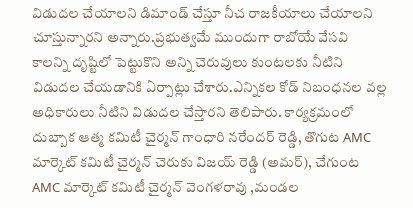విడుదల చేయాలని డిమాండ్ చేస్తూ నీచ రాజకీయాలు చేయాలని చూస్తున్నారని అన్నారు.ప్రభుత్వమే ముందుగా రాబోయే వేసవి కాలన్ని దృష్టిలో పెట్టుకొని అన్ని చెరువులు కుంటలకు నీటిని విడుదల చేయడానికి ఏర్పాట్లు చేశారు.ఎన్నికల కోడ్ నిబంధనల వల్ల అధికారులు నీటిని విడుదల చేస్తారని తెలిపారు. కార్యక్రమంలో దుబ్బాక ఆత్మ కమిటీ చైర్మన్ గాంధారి నరేందర్ రెడ్డి, తొగుట AMC మార్కెట్ కమిటీ చైర్మన్ చెరుకు విజయ్ రెడ్డి (అమర్), చేగుంట AMC మార్కెట్ కమిటీ చైర్మన్ వెంగళరావు ,మండల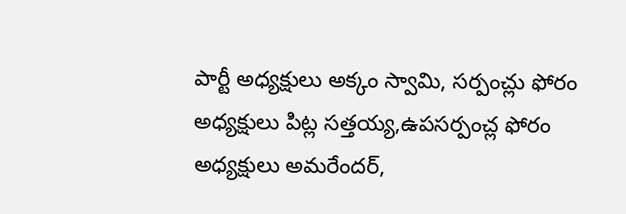పార్టీ అధ్యక్షులు అక్కం స్వామి, సర్పంచ్లు ఫోరం అధ్యక్షులు పిట్ల సత్తయ్య,ఉపసర్పంచ్ల ఫోరం అధ్యక్షులు అమరేందర్,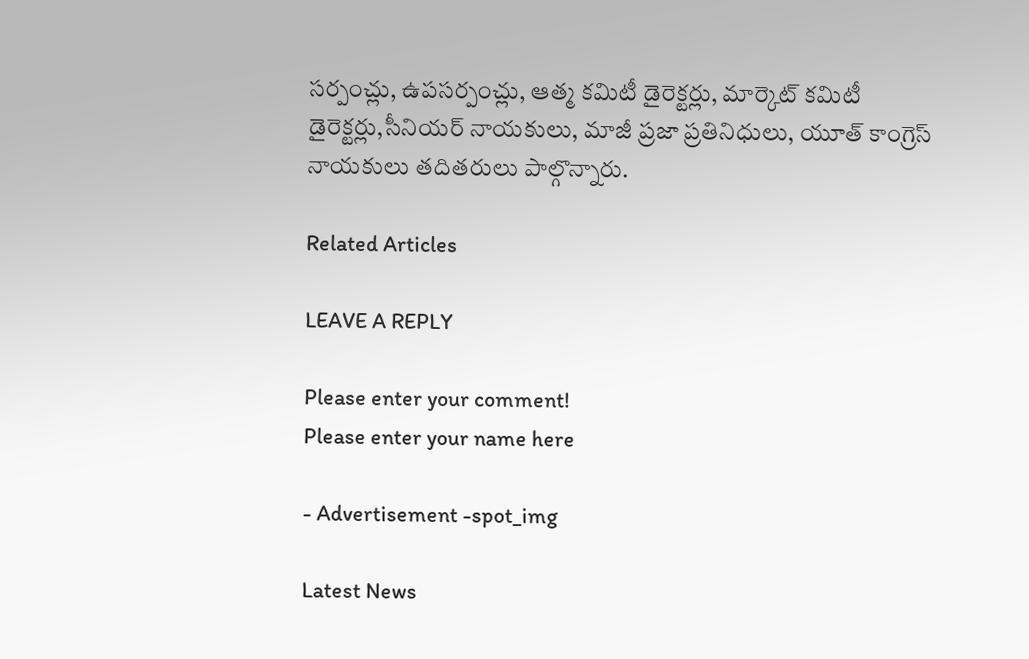సర్పంచ్లు, ఉపసర్పంచ్లు, ఆత్మ కమిటీ డైరెక్టర్లు, మార్కెట్ కమిటీ డైరెక్టర్లు,సీనియర్ నాయకులు, మాజీ ప్రజా ప్రతినిధులు, యూత్ కాంగ్రెస్ నాయకులు తదితరులు పాల్గొన్నారు.

Related Articles

LEAVE A REPLY

Please enter your comment!
Please enter your name here

- Advertisement -spot_img

Latest News